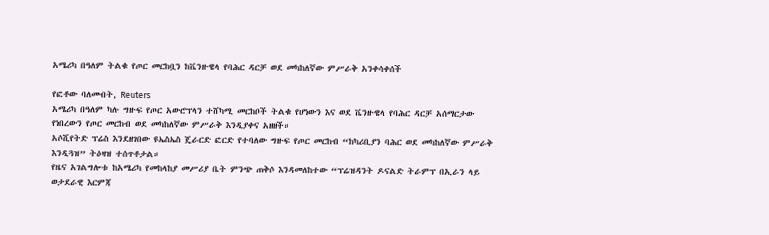አሜሪካ በዓለም ትልቁ የጦር መርከቧን ከቬንዙዌላ የባሕር ዳርቻ ወደ መካከለኛው ምሥራቅ አንቀሳቀሰች

የፎቶው ባለመብት, Reuters
አሜሪካ በዓለም ካሉ ግዙፍ የጦር አውሮፕላን ተሸካሚ መርከቦች ትልቁ የሆነውን እና ወደ ቬንዙዌላ የባሕር ዳርቻ አሰማርታው የነበረውን የጦር መርከብ ወደ መካከለኛው ምሥራቅ እንዲያቀና አዘዘች።
አሶሺየትድ ፕሬስ እንደዘገበው ዩኤስኤስ ጄራርድ ፎርድ የተባለው ግዙፍ የጦር መርከብ “ከካሪቢያን ባሕር ወደ መካከለኛው ምሥራቅ እንዲጓዝ” ትዕዛዝ ተሰጥቶታል።
የዜና አገልግሎቱ ከአሜሪካ የመከላከያ መሥሪያ ቤት ምንጭ ጠቅሶ እንዳመለከተው “ፕሬዝዳንት ዶናልድ ትራምፕ በኢራን ላይ ወታደራዊ እርምጃ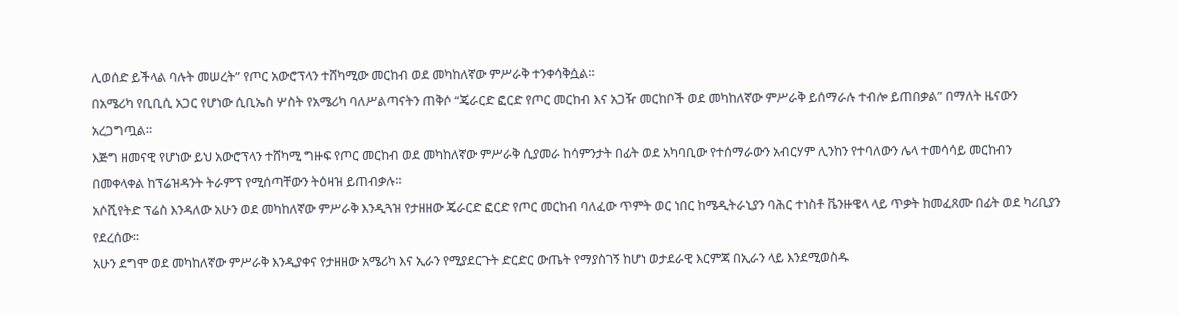ሊወሰድ ይችላል ባሉት መሠረት” የጦር አውሮፕላን ተሸካሚው መርከብ ወደ መካከለኛው ምሥራቅ ተንቀሳቅሷል።
በአሜሪካ የቢቢሲ አጋር የሆነው ሲቢኤስ ሦስት የአሜሪካ ባለሥልጣናትን ጠቅሶ “ጄራርድ ፎርድ የጦር መርከብ እና አጋዥ መርከቦች ወደ መካከለኛው ምሥራቅ ይሰማራሉ ተብሎ ይጠበቃል” በማለት ዜናውን አረጋግጧል።
እጅግ ዘመናዊ የሆነው ይህ አውሮፕላን ተሸካሚ ግዙፍ የጦር መርከብ ወደ መካከለኛው ምሥራቅ ሲያመራ ከሳምንታት በፊት ወደ አካባቢው የተሰማራውን አብርሃም ሊንከን የተባለውን ሌላ ተመሳሳይ መርከብን በመቀላቀል ከፕሬዝዳንት ትራምፕ የሚሰጣቸውን ትዕዛዝ ይጠብቃሉ።
አሶሺየትድ ፕሬስ እንዳለው አሁን ወደ መካከለኛው ምሥራቅ እንዲጓዝ የታዘዘው ጄራርድ ፎርድ የጦር መርከብ ባለፈው ጥምት ወር ነበር ከሜዲትራኒያን ባሕር ተነስቶ ቬንዙዌላ ላይ ጥቃት ከመፈጸሙ በፊት ወደ ካሪቢያን የደረሰው።
አሁን ደግሞ ወደ መካከለኛው ምሥራቅ እንዲያቀና የታዘዘው አሜሪካ እና ኢራን የሚያደርጉት ድርድር ውጤት የማያስገኝ ከሆነ ወታደራዊ እርምጃ በኢራን ላይ እንደሚወስዱ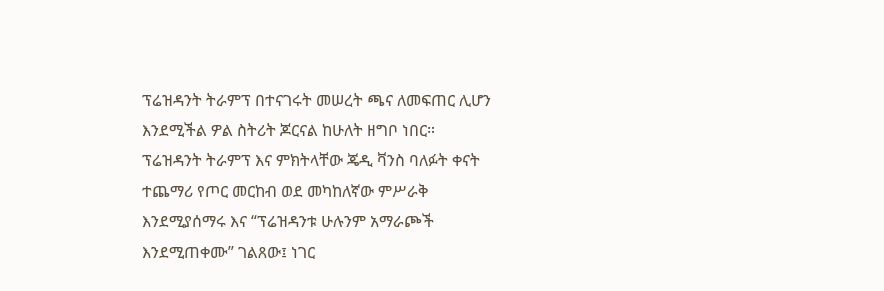ፕሬዝዳንት ትራምፕ በተናገሩት መሠረት ጫና ለመፍጠር ሊሆን እንደሚችል ዎል ስትሪት ጆርናል ከሁለት ዘግቦ ነበር።
ፕሬዝዳንት ትራምፕ እና ምክትላቸው ጄዲ ቫንስ ባለፉት ቀናት ተጨማሪ የጦር መርከብ ወደ መካከለኛው ምሥራቅ እንደሚያሰማሩ እና “ፕሬዝዳንቱ ሁሉንም አማራጮች እንደሚጠቀሙ” ገልጸው፤ ነገር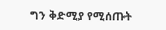ግን ቅድሚያ የሚሰጡት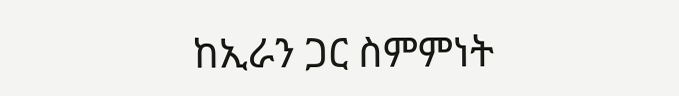ከኢራን ጋር ስምምነት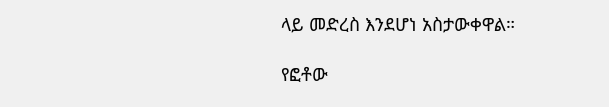ላይ መድረስ እንደሆነ አስታውቀዋል።

የፎቶው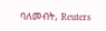ባለመብት, Reuters